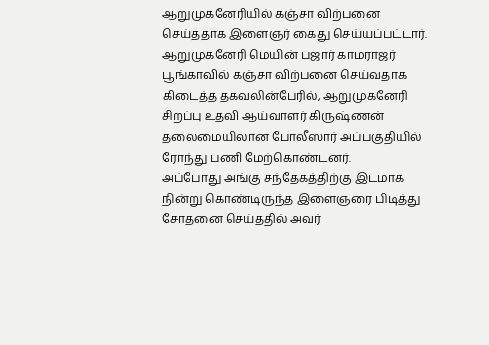ஆறுமுகனேரியில் கஞ்சா விற்பனை செய்ததாக இளைஞர் கைது செய்யப்பட்டார்.
ஆறுமுகனேரி மெயின் பஜார் காமராஜர் பூங்காவில் கஞ்சா விற்பனை செய்வதாக கிடைத்த தகவலின்பேரில், ஆறுமுகனேரி சிறப்பு உதவி ஆய்வாளர் கிருஷ்ணன் தலைமையிலான போலீஸார் அப்பகுதியில் ரோந்து பணி மேற்கொண்டனர்.
அப்போது அங்கு சந்தேகத்திற்கு இடமாக நின்று கொண்டிருந்த இளைஞரை பிடித்து சோதனை செய்ததில் அவர்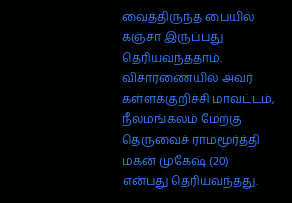வைத்திருந்த பையில் கஞ்சா இருப்பது தெரியவந்ததாம்.
விசாரணையில் அவர் கள்ளக்குறிச்சி மாவட்டம், நீலமங்கலம் மேற்கு தெருவைச் ராமமூர்த்தி மகன் முகேஷ் (20) என்பது தெரியவந்தது.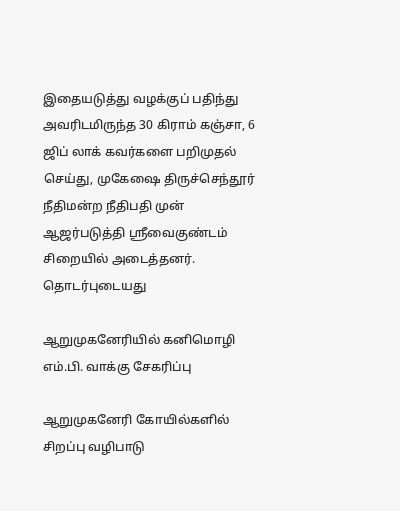இதையடுத்து வழக்குப் பதிந்து அவரிடமிருந்த 30 கிராம் கஞ்சா, 6 ஜிப் லாக் கவர்களை பறிமுதல் செய்து, முகேஷை திருச்செந்தூர் நீதிமன்ற நீதிபதி முன் ஆஜர்படுத்தி ஸ்ரீவைகுண்டம் சிறையில் அடைத்தனர்.
தொடர்புடையது

ஆறுமுகனேரியில் கனிமொழி எம்.பி. வாக்கு சேகரிப்பு

ஆறுமுகனேரி கோயில்களில் சிறப்பு வழிபாடு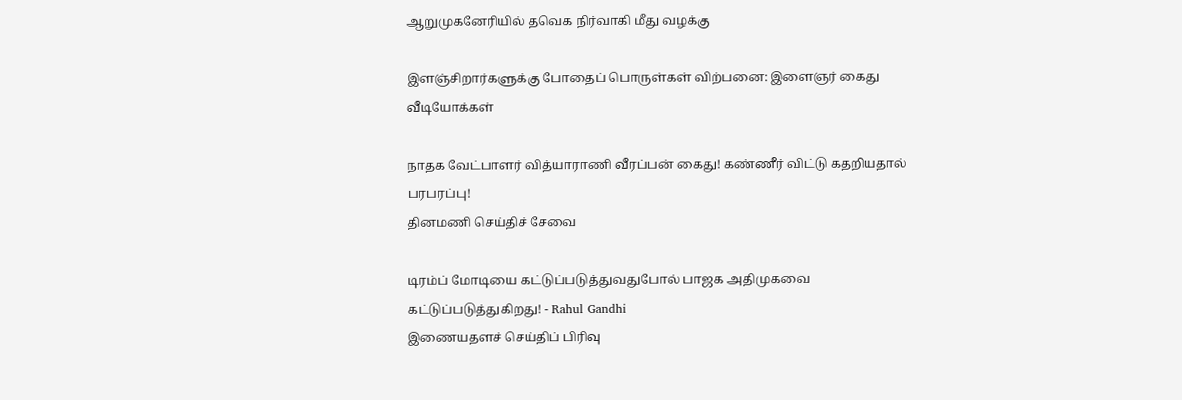ஆறுமுகனேரியில் தவெக நிர்வாகி மீது வழக்கு

இளஞ்சிறார்களுக்கு போதைப் பொருள்கள் விற்பனை: இளைஞர் கைது
வீடியோக்கள்

நாதக வேட்பாளர் வித்யாராணி வீரப்பன் கைது! கண்ணீர் விட்டு கதறியதால் பரபரப்பு!
தினமணி செய்திச் சேவை

டிரம்ப் மோடியை கட்டுப்படுத்துவதுபோல் பாஜக அதிமுகவை கட்டுப்படுத்துகிறது! - Rahul Gandhi
இணையதளச் செய்திப் பிரிவு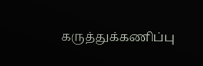கருத்துக்கணிப்பு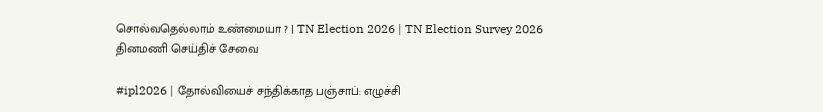சொல்வதெல்லாம் உண்மையா ? | TN Election 2026 | TN Election Survey 2026
தினமணி செய்திச் சேவை

#ipl2026 | தோல்வியைச் சந்திக்காத பஞ்சாப்: எழுச்சி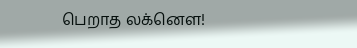பெறாத லக்னௌ!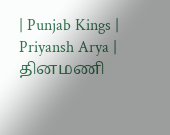| Punjab Kings | Priyansh Arya |
தினமணி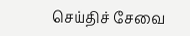செய்திச் சேவை